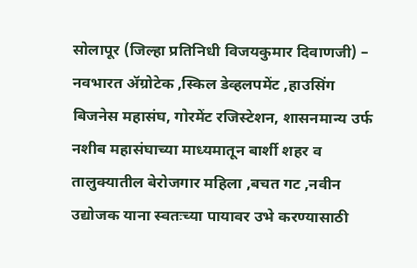सोलापूर (जिल्हा प्रतिनिधी विजयकुमार दिवाणजी) – नवभारत ॲग्रोटेक ,स्किल डेव्हलपमेंट ,हाउसिंग बिजनेस महासंघ, गोरमेंट रजिस्टेशन, शासनमान्य उर्फ नशीब महासंघाच्या माध्यमातून बार्शी शहर व तालुक्यातील बेरोजगार महिला ,बचत गट ,नवीन उद्योजक याना स्वतःच्या पायावर उभे करण्यासाठी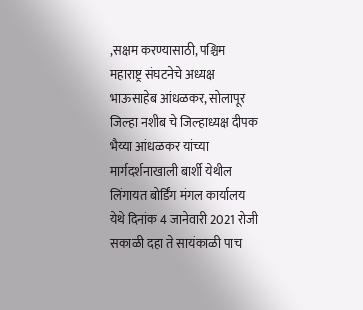,सक्षम करण्यासाठी, पश्चिम महाराष्ट्र संघटनेचे अध्यक्ष भाऊसाहेब आंधळकर, सोलापूर जिल्हा नशीब चे जिल्हाध्यक्ष दीपक भैय्या आंधळकर यांच्या मार्गदर्शनाखाली बार्शी येथील लिंगायत बोर्डिंग मंगल कार्यालय येथे दिनांक 4 जानेवारी 2021 रोजी सकाळी दहा ते सायंकाळी पाच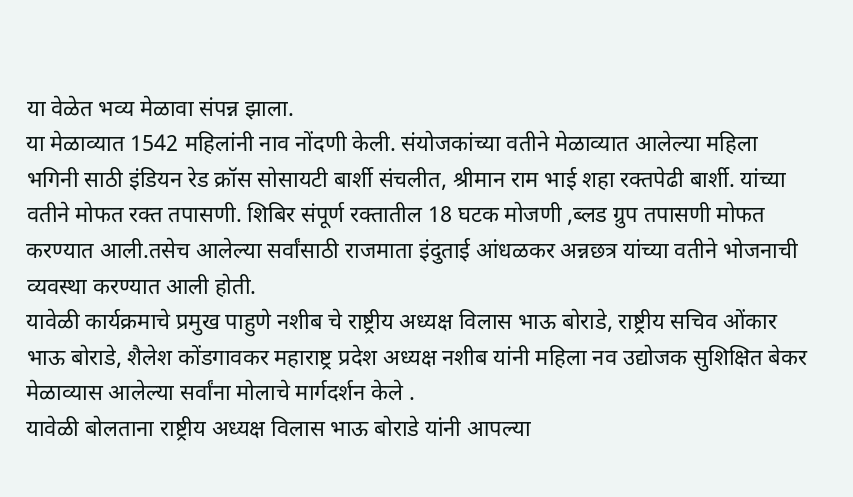या वेळेत भव्य मेळावा संपन्न झाला.
या मेळाव्यात 1542 महिलांनी नाव नोंदणी केली. संयोजकांच्या वतीने मेळाव्यात आलेल्या महिला भगिनी साठी इंडियन रेड क्रॉस सोसायटी बार्शी संचलीत, श्रीमान राम भाई शहा रक्तपेढी बार्शी. यांच्या वतीने मोफत रक्त तपासणी. शिबिर संपूर्ण रक्तातील 18 घटक मोजणी ,ब्लड ग्रुप तपासणी मोफत करण्यात आली.तसेच आलेल्या सर्वांसाठी राजमाता इंदुताई आंधळकर अन्नछत्र यांच्या वतीने भोजनाची व्यवस्था करण्यात आली होती.
यावेळी कार्यक्रमाचे प्रमुख पाहुणे नशीब चे राष्ट्रीय अध्यक्ष विलास भाऊ बोराडे, राष्ट्रीय सचिव ओंकार भाऊ बोराडे, शैलेश कोंडगावकर महाराष्ट्र प्रदेश अध्यक्ष नशीब यांनी महिला नव उद्योजक सुशिक्षित बेकर मेळाव्यास आलेल्या सर्वांना मोलाचे मार्गदर्शन केले .
यावेळी बोलताना राष्ट्रीय अध्यक्ष विलास भाऊ बोराडे यांनी आपल्या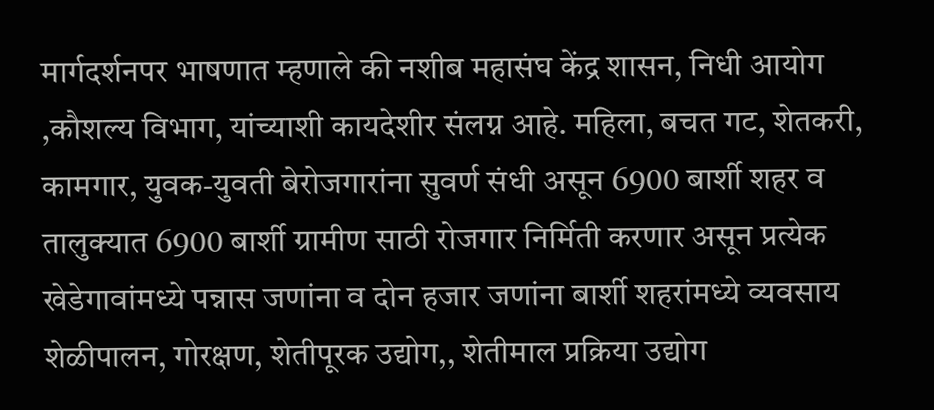मार्गदर्शनपर भाषणात म्हणाले की नशीब महासंघ केंद्र शासन, निधी आयोग ,कौशल्य विभाग, यांच्याशी कायदेशीर संलग्न आहे. महिला, बचत गट, शेतकरी, कामगार, युवक-युवती बेरोजगारांना सुवर्ण संधी असून 6900 बार्शी शहर व तालुक्यात 6900 बार्शी ग्रामीण साठी रोजगार निर्मिती करणार असून प्रत्येक खेडेगावांमध्ये पन्नास जणांना व दोन हजार जणांना बार्शी शहरांमध्ये व्यवसाय शेळीपालन, गोरक्षण, शेतीपूरक उद्योग,, शेतीमाल प्रक्रिया उद्योग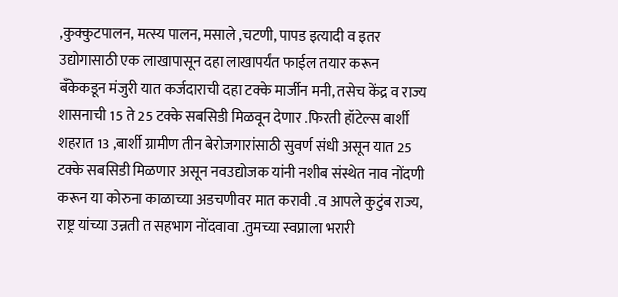,कुक्कुटपालन, मत्स्य पालन, मसाले ,चटणी, पापड इत्यादी व इतर उद्योगासाठी एक लाखापासून दहा लाखापर्यंत फाईल तयार करून बँकेकडून मंजुरी यात कर्जदाराची दहा टक्के मार्जीन मनी, तसेच केंद्र व राज्य शासनाची 15 ते 25 टक्के सबसिडी मिळवून देणार .फिरती हॉटेल्स बार्शी शहरात 13 ,बार्शी ग्रामीण तीन बेरोजगारांसाठी सुवर्ण संधी असून यात 25 टक्के सबसिडी मिळणार असून नवउद्योजक यांनी नशीब संस्थेत नाव नोंदणी करून या कोरुना काळाच्या अडचणीवर मात करावी .व आपले कुटुंब राज्य, राष्ट्र यांच्या उन्नती त सहभाग नोंदवावा .तुमच्या स्वप्नाला भरारी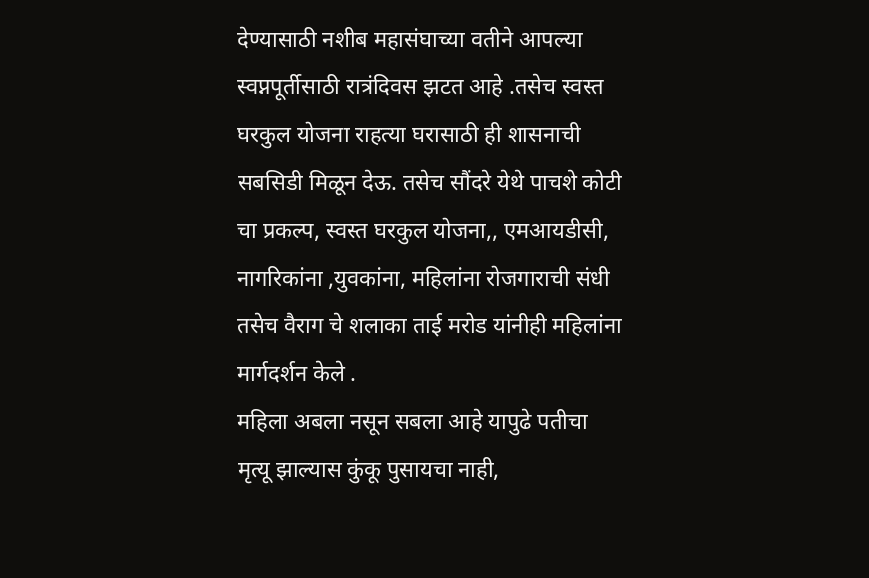देण्यासाठी नशीब महासंघाच्या वतीने आपल्या स्वप्नपूर्तीसाठी रात्रंदिवस झटत आहे .तसेच स्वस्त घरकुल योजना राहत्या घरासाठी ही शासनाची सबसिडी मिळून देऊ. तसेच सौंदरे येथे पाचशे कोटी चा प्रकल्प, स्वस्त घरकुल योजना,, एमआयडीसी, नागरिकांना ,युवकांना, महिलांना रोजगाराची संधी तसेच वैराग चे शलाका ताई मरोड यांनीही महिलांना मार्गदर्शन केले .
महिला अबला नसून सबला आहे यापुढे पतीचा मृत्यू झाल्यास कुंकू पुसायचा नाही,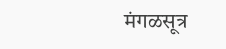मंगळसूत्र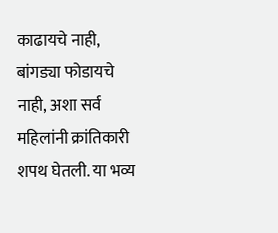काढायचे नाही, बांगड्या फोडायचे नाही, अशा सर्व महिलांनी क्रांतिकारी शपथ घेतली. या भव्य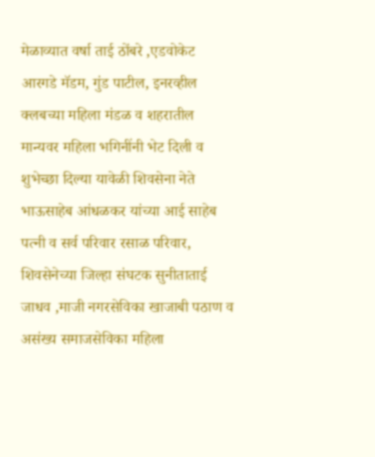मेळाव्यात वर्षा ताई ठोंबरे ,एडवोकेट आरगडे मॅडम, गुंड पाटील, इनरव्हील क्लबच्या महिला मंडळ व शहरातील मान्यवर महिला भगिनींनी भेट दिली व शुभेच्छा दिल्या यावेळी शिवसेना नेते भाऊसाहेब आंधळकर यांच्या आई साहेब पत्नी व सर्व परिवार रसाळ परिवार, शिवसेनेच्या जिल्हा संघटक सुनीताताई जाधव ,माजी नगरसेविका खाजाबी पठाण व असंख्य समाजसेविका महिला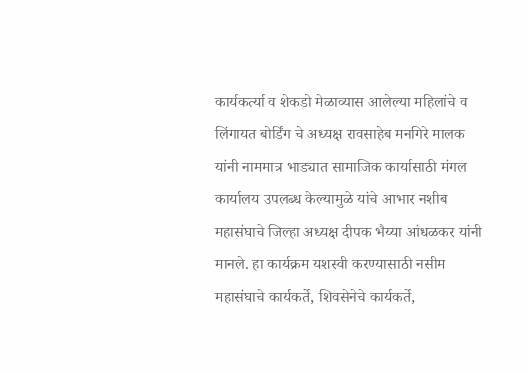कार्यकर्त्या व शेकडो मेळाव्यास आलेल्या महिलांचे व लिंगायत बोर्डिंग चे अध्यक्ष रावसाहेब मनगिरे मालक यांनी नाममात्र भाड्यात सामाजिक कार्यासाठी मंगल कार्यालय उपलब्ध केल्यामुळे यांचे आभार नशीब महासंघाचे जिल्हा अध्यक्ष दीपक भैय्या आंधळकर यांनी मानले. हा कार्यक्रम यशस्वी करण्यासाठी नसीम महासंघाचे कार्यकर्ते, शिवसेनेचे कार्यकर्ते,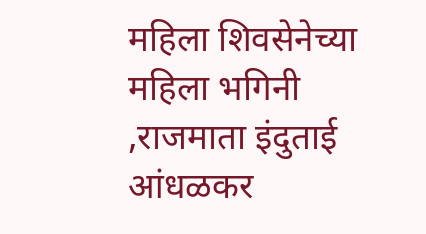महिला शिवसेनेच्या महिला भगिनी ,राजमाता इंदुताई आंधळकर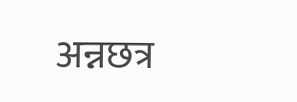अन्नछत्र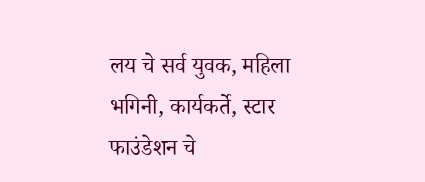लय चे सर्व युवक, महिला भगिनी, कार्यकर्ते, स्टार फाउंडेशन चे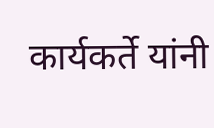कार्यकर्ते यांनी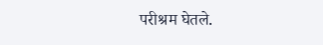परीश्रम घेतले.